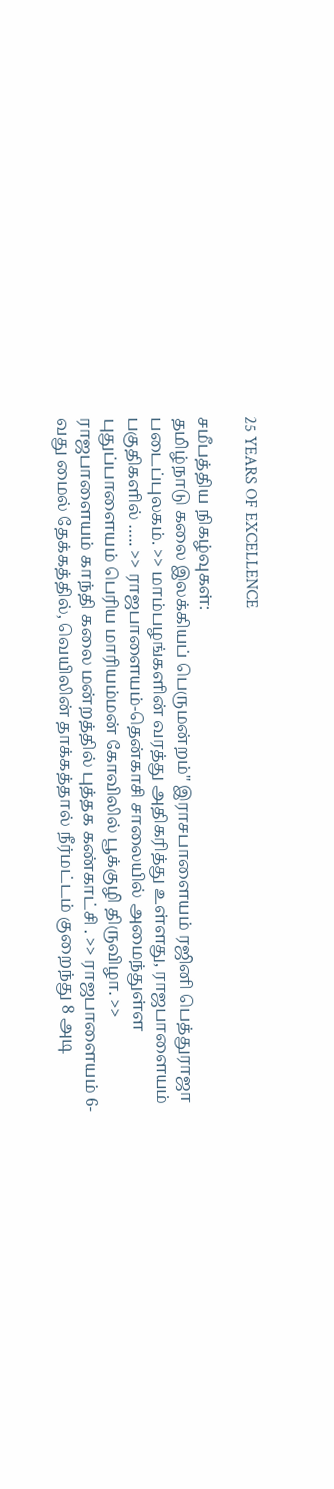25 YEARS OF EXCELLENCE

சமீபத்திய நிகழ்வுகள்:
தமிழ்நாடு கலை இலக்கியப் பெருமன்றம்" இராசபாளையம் ரஜினி பெத்துராஜா படைப்புலகம். >> மாம்பழங்களின் வரத்து அதிகரித்து உள்ளது, ராஜபாளையம் பகுதிகளில் ….. >> ராஜபாளையம்-தென்காசி சாலையில் அமைந்துள்ள புதுப்பாளையம் பெரிய மாரியம்மன் கோவிலில் பூக்குழி திருவிழா. >> ராஜபாளையம் காந்தி கலை மன்றத்தில் புத்தக கண்காட்சி . >> ராஜபாளையம் 6-வது மைல் தேக்கத்தில், வெயிலின் தாக்கத்தால் நீர்மட்டம் குறைந்து 8 அடி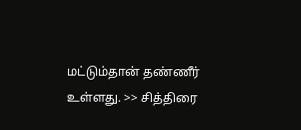மட்டும்தான் தண்ணீர் உள்ளது. >> சித்திரை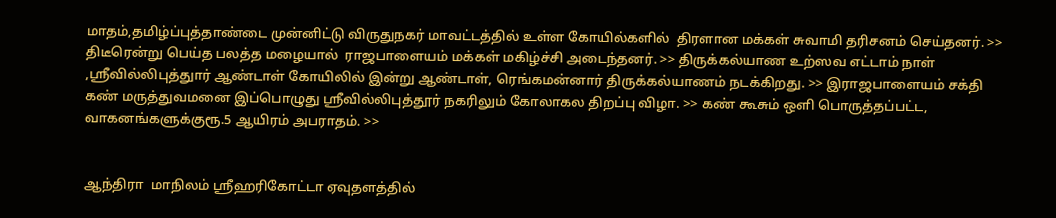மாதம்,தமிழ்ப்புத்தாண்டை முன்னிட்டு விருதுநகர் மாவட்டத்தில் உள்ள கோயில்களில்  திரளான மக்கள் சுவாமி தரிசனம் செய்தனர். >> திடீரென்று பெய்த பலத்த மழையால்  ராஜபாளையம் மக்கள் மகிழ்ச்சி அடைந்தனர். >> திருக்கல்யாண உற்ஸவ எட்டாம் நாள் ,ஸ்ரீவில்லிபுத்துார் ஆண்டாள் கோயிலில் இன்று ஆண்டாள், ரெங்கமன்னார் திருக்கல்யாணம் நடக்கிறது. >> இராஜபாளையம் சக்தி கண் மருத்துவமனை இப்பொழுது ஸ்ரீவில்லிபுத்தூர் நகரிலும் கோலாகல திறப்பு விழா. >> கண் கூசும் ஒளி பொருத்தப்பட்ட, வாகனங்களுக்குரூ.5 ஆயிரம் அபராதம். >>


ஆந்திரா  மாநிலம் ஸ்ரீஹரிகோட்டா ஏவுதளத்தில்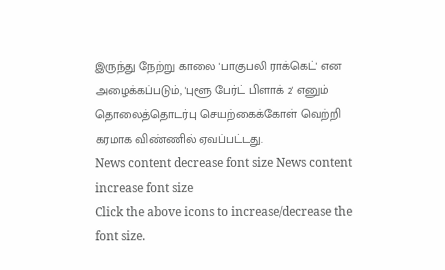இருந்து நேற்று காலை 'பாகுபலி ராக்கெட்' என அழைக்கப்படும், 'புளூ பேர்ட் பிளாக் 2' எனும் தொலைத்தொடர்பு செயற்கைக்கோள் வெற்றி கரமாக விண்ணில் ஏவப்பட்டது.
News content decrease font size News content increase font size
Click the above icons to increase/decrease the font size.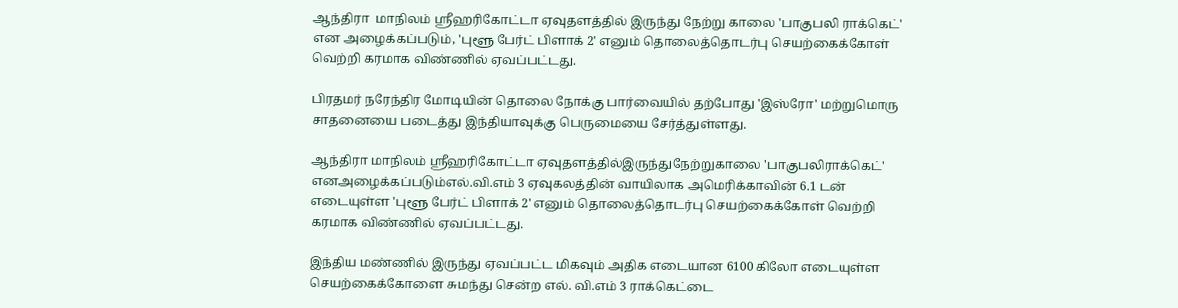ஆந்திரா  மாநிலம் ஸ்ரீஹரிகோட்டா ஏவுதளத்தில் இருந்து நேற்று காலை 'பாகுபலி ராக்கெட்' என அழைக்கப்படும், 'புளூ பேர்ட் பிளாக் 2' எனும் தொலைத்தொடர்பு செயற்கைக்கோள் வெற்றி கரமாக விண்ணில் ஏவப்பட்டது.

பிரதமர் நரேந்திர மோடியின் தொலை நோக்கு பார்வையில் தற்போது 'இஸ்ரோ' மற்றுமொரு சாதனையை படைத்து இந்தியாவுக்கு பெருமையை சேர்த்துள்ளது.

ஆந்திரா மாநிலம் ஸ்ரீஹரிகோட்டா ஏவுதளத்தில்இருந்துநேற்றுகாலை 'பாகுபலிராக்கெட்' எனஅழைக்கப்படும்எல்.வி.எம் 3 ஏவுகலத்தின் வாயிலாக அமெரிக்காவின் 6.1 டன் எடையுள்ள 'புளூ பேர்ட் பிளாக் 2' எனும் தொலைத்தொடர்பு செயற்கைக்கோள் வெற்றி கரமாக விண்ணில் ஏவப்பட்டது.

இந்திய மண்ணில் இருந்து ஏவப்பட்ட மிகவும் அதிக எடையான 6100 கிலோ எடையுள்ள செயற்கைக்கோளை சுமந்து சென்ற எல். வி.எம் 3 ராக்கெட்டை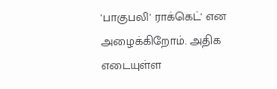'பாகுபலி' ராக்கெட்' என அழைக்கிறோம். அதிக எடையுள்ள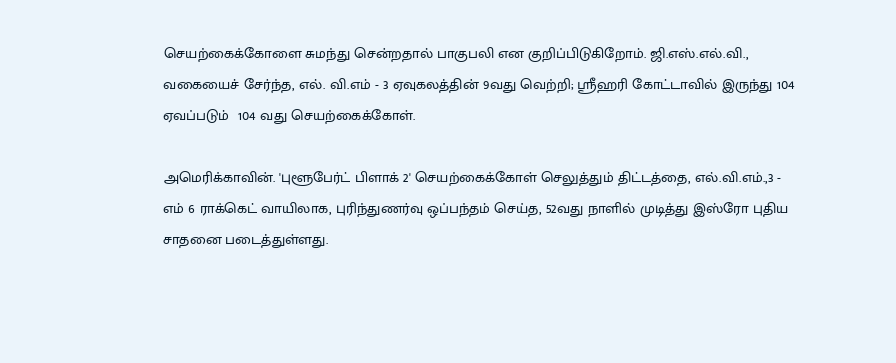செயற்கைக்கோளை சுமந்து சென்றதால் பாகுபலி என குறிப்பிடுகிறோம். ஜி.எஸ்.எல்.வி., வகையைச் சேர்ந்த, எல். வி.எம் - 3 ஏவுகலத்தின் 9வது வெற்றி; ஸ்ரீஹரி கோட்டாவில் இருந்து 104  ஏவப்படும்  104 வது செயற்கைக்கோள்.

அமெரிக்காவின். 'புளூபேர்ட் பிளாக் 2' செயற்கைக்கோள் செலுத்தும் திட்டத்தை, எல்.வி.எம்.,3 - எம் 6 ராக்கெட் வாயிலாக, புரிந்துணர்வு ஒப்பந்தம் செய்த, 52வது நாளில் முடித்து இஸ்ரோ புதிய சாதனை படைத்துள்ளது.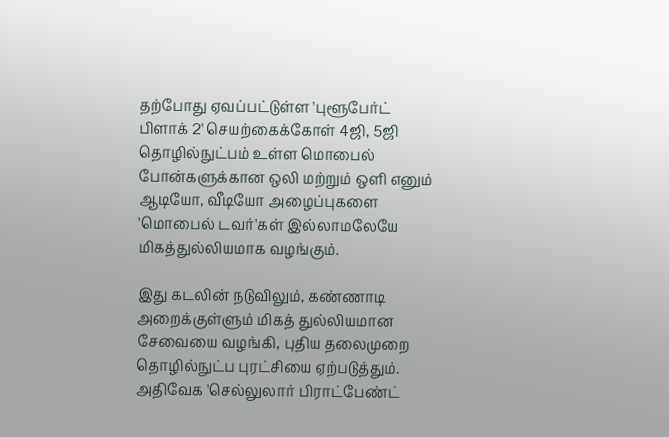தற்போது ஏவப்பட்டுள்ள 'புளூபேர்ட் பிளாக் 2' செயற்கைக்கோள் 4ஜி, 5ஜி தொழில்நுட்பம் உள்ள மொபைல் போன்களுக்கான ஒலி மற்றும் ஒளி எனும் ஆடியோ, வீடியோ அழைப்புகளை 'மொபைல் டவர்'கள் இல்லாமலேயே மிகத்துல்லியமாக வழங்கும்.

இது கடலின் நடுவிலும், கண்ணாடி அறைக்குள்ளும் மிகத் துல்லியமான சேவையை வழங்கி, புதிய தலைமுறை தொழில்நுட்ப புரட்சியை ஏற்படுத்தும். அதிவேக 'செல்லுலார் பிராட்பேண்ட்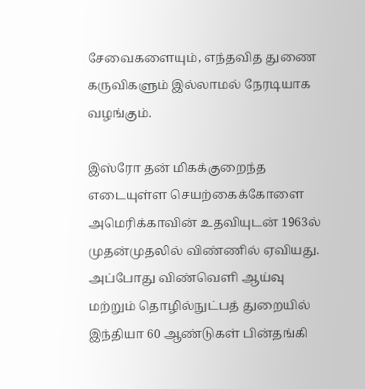சேவைகளையும், எந்தவித துணை கருவிகளும் இல்லாமல் நேரடியாக வழங்கும்.

இஸ்ரோ தன் மிகக்குறைந்த எடையுள்ள செயற்கைக்கோளை அமெரிக்காவின் உதவியுடன் 1963ல் முதன்முதலில் விண்ணில் ஏவியது. அப்போது விண்வெளி ஆய்வு மற்றும் தொழில்நுட்பத் துறையில் இந்தியா 60 ஆண்டுகள் பின்தங்கி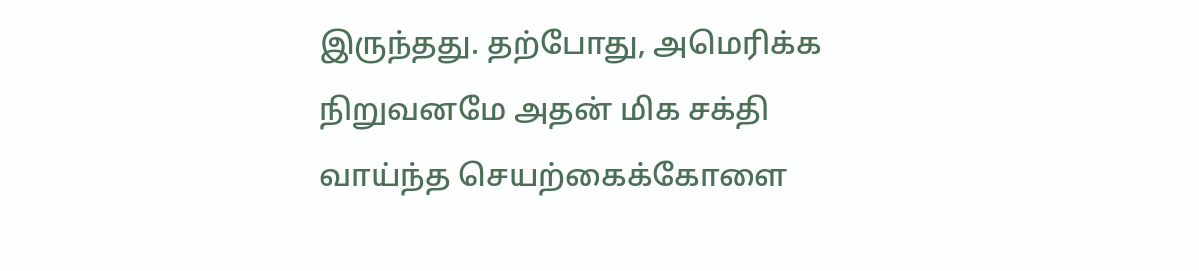இருந்தது. தற்போது, அமெரிக்க நிறுவனமே அதன் மிக சக்தி வாய்ந்த செயற்கைக்கோளை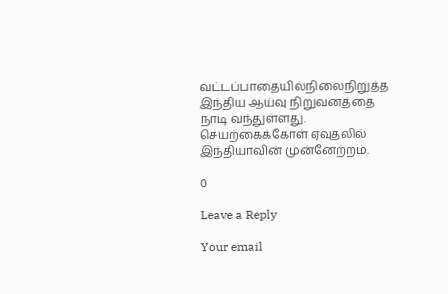வட்டப்பாதையில்நிலைநிறுத்த இந்திய ஆய்வு நிறுவனத்தை நாடி வந்துள்ளது. செயற்கைக்கோள் ஏவுதலில் இந்தியாவின் முன்னேற்றம்.

0

Leave a Reply

Your email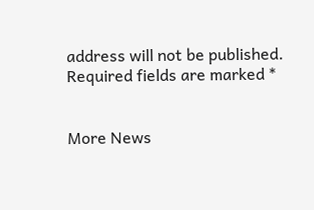address will not be published. Required fields are marked *


More News